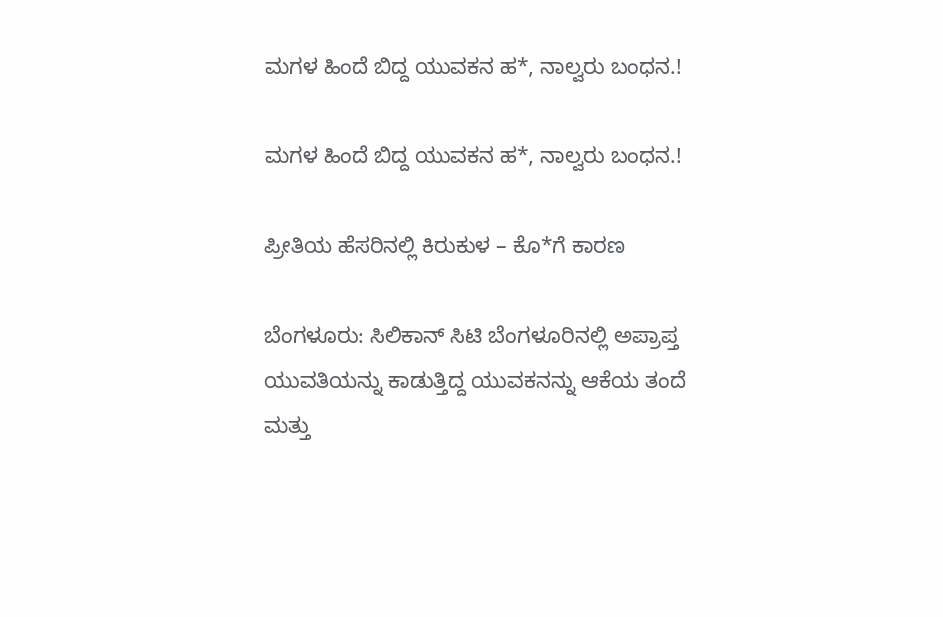ಮಗಳ ಹಿಂದೆ ಬಿದ್ದ ಯುವಕನ ಹ*, ನಾಲ್ವರು ಬಂಧನ.!

ಮಗಳ ಹಿಂದೆ ಬಿದ್ದ ಯುವಕನ ಹ*, ನಾಲ್ವರು ಬಂಧನ.!

ಪ್ರೀತಿಯ ಹೆಸರಿನಲ್ಲಿ ಕಿರುಕುಳ – ಕೊ*ಗೆ ಕಾರಣ

ಬೆಂಗಳೂರು: ಸಿಲಿಕಾನ್ ಸಿಟಿ ಬೆಂಗಳೂರಿನಲ್ಲಿ ಅಪ್ರಾಪ್ತ ಯುವತಿಯನ್ನು ಕಾಡುತ್ತಿದ್ದ ಯುವಕನನ್ನು ಆಕೆಯ ತಂದೆ ಮತ್ತು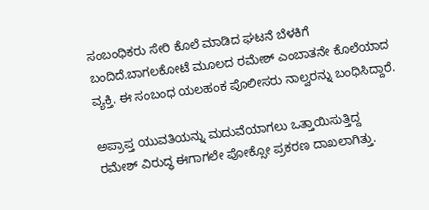ಸಂಬಂಧಿಕರು ಸೇರಿ ಕೊಲೆ ಮಾಡಿದ ಘಟನೆ ಬೆಳಕಿಗೆ ಬಂದಿದೆ.ಬಾಗಲಕೋಟೆ ಮೂಲದ ರಮೇಶ್ ಎಂಬಾತನೇ ಕೊಲೆಯಾದ ವ್ಯಕ್ತಿ. ಈ ಸಂಬಂಧ ಯಲಹಂಕ ಪೊಲೀಸರು ನಾಲ್ವರನ್ನು ಬಂಧಿಸಿದ್ದಾರೆ.

ಅಪ್ರಾಪ್ತ ಯುವತಿಯನ್ನು ಮದುವೆಯಾಗಲು ಒತ್ತಾಯಿಸುತ್ತಿದ್ದ ರಮೇಶ್ ವಿರುದ್ಧ ಈಗಾಗಲೇ ಪೋಕ್ಸೋ ಪ್ರಕರಣ ದಾಖಲಾಗಿತ್ತು.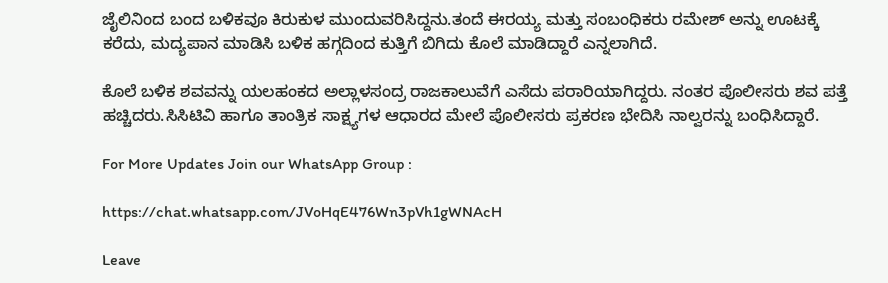ಜೈಲಿನಿಂದ ಬಂದ ಬಳಿಕವೂ ಕಿರುಕುಳ ಮುಂದುವರಿಸಿದ್ದನು.ತಂದೆ ಈರಯ್ಯ ಮತ್ತು ಸಂಬಂಧಿಕರು ರಮೇಶ್ ಅನ್ನು ಊಟಕ್ಕೆ ಕರೆದು, ಮದ್ಯಪಾನ ಮಾಡಿಸಿ ಬಳಿಕ ಹಗ್ಗದಿಂದ ಕುತ್ತಿಗೆ ಬಿಗಿದು ಕೊಲೆ ಮಾಡಿದ್ದಾರೆ ಎನ್ನಲಾಗಿದೆ.

ಕೊಲೆ ಬಳಿಕ ಶವವನ್ನು ಯಲಹಂಕದ ಅಲ್ಲಾಳಸಂದ್ರ ರಾಜಕಾಲುವೆಗೆ ಎಸೆದು ಪರಾರಿಯಾಗಿದ್ದರು. ನಂತರ ಪೊಲೀಸರು ಶವ ಪತ್ತೆ ಹಚ್ಚಿದರು.ಸಿಸಿಟಿವಿ ಹಾಗೂ ತಾಂತ್ರಿಕ ಸಾಕ್ಷ್ಯಗಳ ಆಧಾರದ ಮೇಲೆ ಪೊಲೀಸರು ಪ್ರಕರಣ ಭೇದಿಸಿ ನಾಲ್ವರನ್ನು ಬಂಧಿಸಿದ್ದಾರೆ.

For More Updates Join our WhatsApp Group :

https://chat.whatsapp.com/JVoHqE476Wn3pVh1gWNAcH

Leave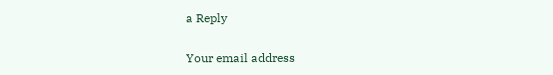a Reply

Your email address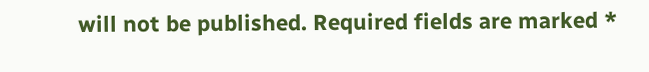will not be published. Required fields are marked *